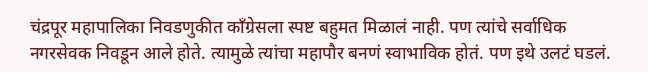चंद्रपूर महापालिका निवडणुकीत काँग्रेसला स्पष्ट बहुमत मिळालं नाही. पण त्यांचे सर्वाधिक नगरसेवक निवडून आले होते. त्यामुळे त्यांचा महापौर बनणं स्वाभाविक होतं. पण इथे उलटं घडलं.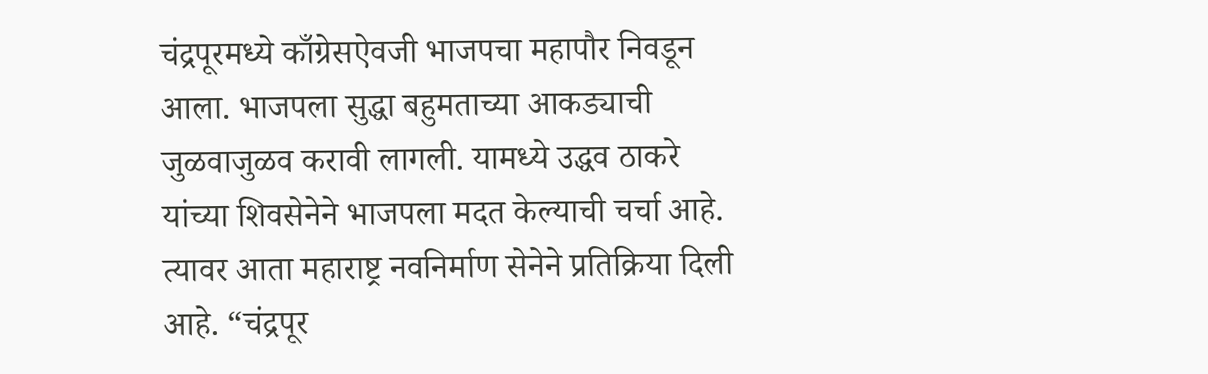चंद्रपूरमध्ये काँग्रेसऐवजी भाजपचा महापौर निवडून आला. भाजपला सुद्धा बहुमताच्या आकड्याची जुळवाजुळव करावी लागली. यामध्ये उद्धव ठाकरे यांच्या शिवसेनेने भाजपला मदत केल्याची चर्चा आहे. त्यावर आता महाराष्ट्र नवनिर्माण सेनेने प्रतिक्रिया दिली आहे. “चंद्रपूर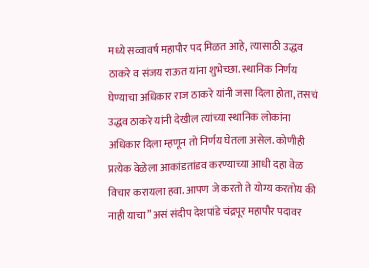मध्ये सव्वावर्ष महापौर पद मिळत आहे, त्यासाठी उद्धव ठाकरे व संजय राऊत यांना शुभेच्छा. स्थानिक निर्णय घेण्याचा अधिकार राज ठाकरे यांनी जसा दिला होता, तसचं उद्धव ठाकरे यांनी देखील त्यांच्या स्थानिक लोकांना अधिकार दिला म्हणून तो निर्णय घेतला असेल. कोणीही प्रत्येक वेळेला आकांडतांडव करण्याच्या आधी दहा वेळ विचार करायला हवा. आपण जे करतो ते योग्य करतोय की नाही याचा” असं संदीप देशपांडे चंद्रपूर महापौर पदावर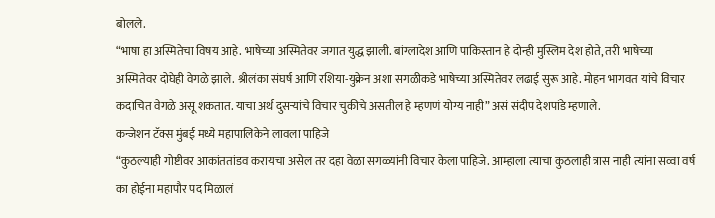बोलले.
“भाषा हा अस्मितेचा विषय आहे. भाषेच्या अस्मितेवर जगात युद्ध झाली. बांग्लादेश आणि पाकिस्तान हे दोन्ही मुस्लिम देश होते, तरी भाषेच्या अस्मितेवर दोघेही वेगळे झाले. श्रीलंका संघर्ष आणि रशिया-युक्रेन अशा सगळीकडे भाषेच्या अस्मितेवर लढाई सुरू आहे. मोहन भागवत यांचे विचार कदाचित वेगळे असू शकतात. याचा अर्थ दुसऱ्यांचे विचार चुकीचे असतील हे म्हणणं योग्य नाही” असं संदीप देशपांडे म्हणाले.
कन्जेशन टॅक्स मुंबई मध्ये महापालिकेने लावला पाहिजे
“कुठल्याही गोष्टीवर आकांततांडव करायचा असेल तर दहा वेळा सगळ्यांनी विचार केला पाहिजे. आम्हाला त्याचा कुठलाही त्रास नाही त्यांना सव्वा वर्ष का होईना महापौर पद मिळालं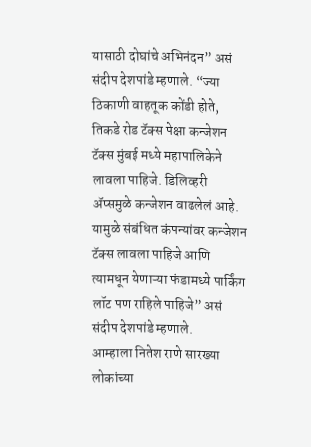यासाठी दोघांचे अभिनंदन” असं संदीप देशपांडे म्हणाले. “ज्या ठिकाणी वाहतूक कोंडी होते, तिकडे रोड टॅक्स पेक्षा कन्जेशन टॅक्स मुंबई मध्ये महापालिकेने लावला पाहिजे. डिलिव्हरी ॲप्समुळे कन्जेशन वाढलेलं आहे. यामुळे संबंधित कंपन्यांवर कन्जेशन टॅक्स लावला पाहिजे आणि त्यामधून येणाऱ्या फंडामध्ये पार्किंग लॉट पण राहिले पाहिजे” असं संदीप देशपांडे म्हणाले.
आम्हाला नितेश राणे सारख्या लोकांच्या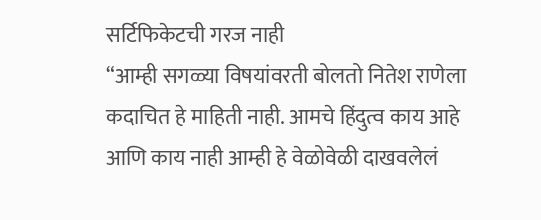सर्टिफिकेटची गरज नाही
“आम्ही सगळ्या विषयांवरती बोलतो नितेश राणेला कदाचित हे माहिती नाही. आमचे हिंदुत्व काय आहे आणि काय नाही आम्ही हे वेळोवेळी दाखवलेलं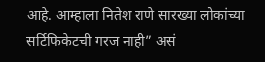आहे. आम्हाला नितेश राणे सारख्या लोकांच्या सर्टिफिकेटची गरज नाही” असं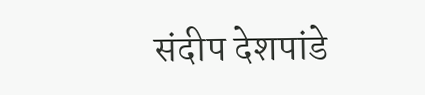संदीप देशपांडे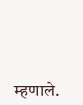म्हणाले.